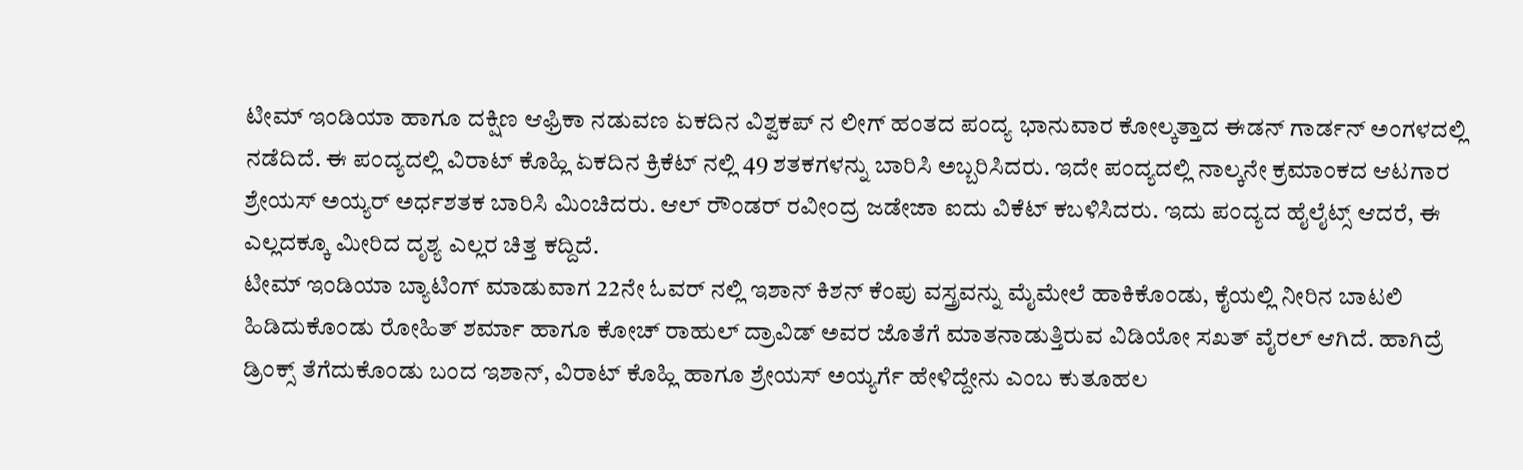ಟೀಮ್ ಇಂಡಿಯಾ ಹಾಗೂ ದಕ್ಷಿಣ ಆಫ್ರಿಕಾ ನಡುವಣ ಏಕದಿನ ವಿಶ್ವಕಪ್ ನ ಲೀಗ್ ಹಂತದ ಪಂದ್ಯ ಭಾನುವಾರ ಕೋಲ್ಕತ್ತಾದ ಈಡನ್ ಗಾರ್ಡನ್ ಅಂಗಳದಲ್ಲಿ ನಡೆದಿದೆ. ಈ ಪಂದ್ಯದಲ್ಲಿ ವಿರಾಟ್ ಕೊಹ್ಲಿ ಏಕದಿನ ಕ್ರಿಕೆಟ್ ನಲ್ಲಿ 49 ಶತಕಗಳನ್ನು ಬಾರಿಸಿ ಅಬ್ಬರಿಸಿದರು. ಇದೇ ಪಂದ್ಯದಲ್ಲಿ ನಾಲ್ಕನೇ ಕ್ರಮಾಂಕದ ಆಟಗಾರ ಶ್ರೇಯಸ್ ಅಯ್ಯರ್ ಅರ್ಧಶತಕ ಬಾರಿಸಿ ಮಿಂಚಿದರು. ಆಲ್ ರೌಂಡರ್ ರವೀಂದ್ರ ಜಡೇಜಾ ಐದು ವಿಕೆಟ್ ಕಬಳಿಸಿದರು. ಇದು ಪಂದ್ಯದ ಹೈಲೈಟ್ಸ್ ಆದರೆ, ಈ ಎಲ್ಲದಕ್ಕೂ ಮೀರಿದ ದೃಶ್ಯ ಎಲ್ಲರ ಚಿತ್ತ ಕದ್ದಿದೆ.
ಟೀಮ್ ಇಂಡಿಯಾ ಬ್ಯಾಟಿಂಗ್ ಮಾಡುವಾಗ 22ನೇ ಓವರ್ ನಲ್ಲಿ ಇಶಾನ್ ಕಿಶನ್ ಕೆಂಪು ವಸ್ತ್ರವನ್ನು ಮೈಮೇಲೆ ಹಾಕಿಕೊಂಡು, ಕೈಯಲ್ಲಿ ನೀರಿನ ಬಾಟಲಿ ಹಿಡಿದುಕೊಂಡು ರೋಹಿತ್ ಶರ್ಮಾ ಹಾಗೂ ಕೋಚ್ ರಾಹುಲ್ ದ್ರಾವಿಡ್ ಅವರ ಜೊತೆಗೆ ಮಾತನಾಡುತ್ತಿರುವ ವಿಡಿಯೋ ಸಖತ್ ವೈರಲ್ ಆಗಿದೆ. ಹಾಗಿದ್ರೆ ಡ್ರಿಂಕ್ಸ್ ತೆಗೆದುಕೊಂಡು ಬಂದ ಇಶಾನ್, ವಿರಾಟ್ ಕೊಹ್ಲಿ ಹಾಗೂ ಶ್ರೇಯಸ್ ಅಯ್ಯರ್ಗೆ ಹೇಳಿದ್ದೇನು ಎಂಬ ಕುತೂಹಲ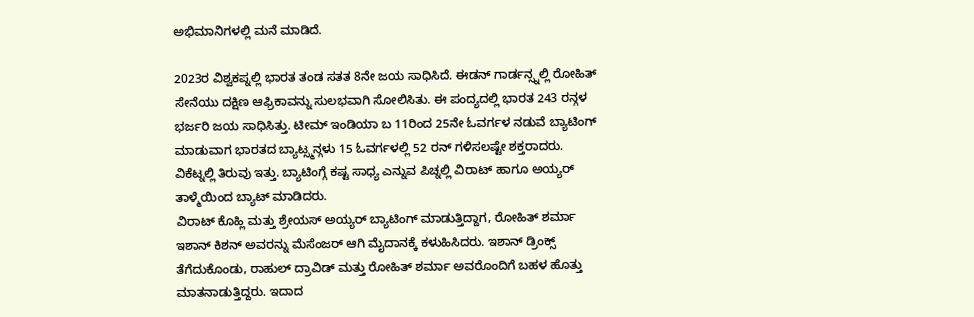ಅಭಿಮಾನಿಗಳಲ್ಲಿ ಮನೆ ಮಾಡಿದೆ.

2023ರ ವಿಶ್ವಕಪ್ನಲ್ಲಿ ಭಾರತ ತಂಡ ಸತತ 8ನೇ ಜಯ ಸಾಧಿಸಿದೆ. ಈಡನ್ ಗಾರ್ಡನ್ಸ್ನಲ್ಲಿ ರೋಹಿತ್ ಸೇನೆಯು ದಕ್ಷಿಣ ಆಫ್ರಿಕಾವನ್ನು ಸುಲಭವಾಗಿ ಸೋಲಿಸಿತು. ಈ ಪಂದ್ಯದಲ್ಲಿ ಭಾರತ 243 ರನ್ಗಳ ಭರ್ಜರಿ ಜಯ ಸಾಧಿಸಿತ್ತು. ಟೀಮ್ ಇಂಡಿಯಾ ಬ 11ರಿಂದ 25ನೇ ಓವರ್ಗಳ ನಡುವೆ ಬ್ಯಾಟಿಂಗ್ ಮಾಡುವಾಗ ಭಾರತದ ಬ್ಯಾಟ್ಸ್ಮನ್ಗಳು 15 ಓವರ್ಗಳಲ್ಲಿ 52 ರನ್ ಗಳಿಸಲಷ್ಟೇ ಶಕ್ತರಾದರು. ವಿಕೆಟ್ನಲ್ಲಿ ತಿರುವು ಇತ್ತು. ಬ್ಯಾಟಿಂಗ್ಗೆ ಕಷ್ಟ ಸಾಧ್ಯ ಎನ್ನುವ ಪಿಚ್ನಲ್ಲಿ ವಿರಾಟ್ ಹಾಗೂ ಅಯ್ಯರ್ ತಾಳ್ಮೆಯಿಂದ ಬ್ಯಾಟ್ ಮಾಡಿದರು.
ವಿರಾಟ್ ಕೊಹ್ಲಿ ಮತ್ತು ಶ್ರೇಯಸ್ ಅಯ್ಯರ್ ಬ್ಯಾಟಿಂಗ್ ಮಾಡುತ್ತಿದ್ದಾಗ, ರೋಹಿತ್ ಶರ್ಮಾ ಇಶಾನ್ ಕಿಶನ್ ಅವರನ್ನು ಮೆಸೆಂಜರ್ ಆಗಿ ಮೈದಾನಕ್ಕೆ ಕಳುಹಿಸಿದರು. ಇಶಾನ್ ಡ್ರಿಂಕ್ಸ್ ತೆಗೆದುಕೊಂಡು, ರಾಹುಲ್ ದ್ರಾವಿಡ್ ಮತ್ತು ರೋಹಿತ್ ಶರ್ಮಾ ಅವರೊಂದಿಗೆ ಬಹಳ ಹೊತ್ತು ಮಾತನಾಡುತ್ತಿದ್ದರು. ಇದಾದ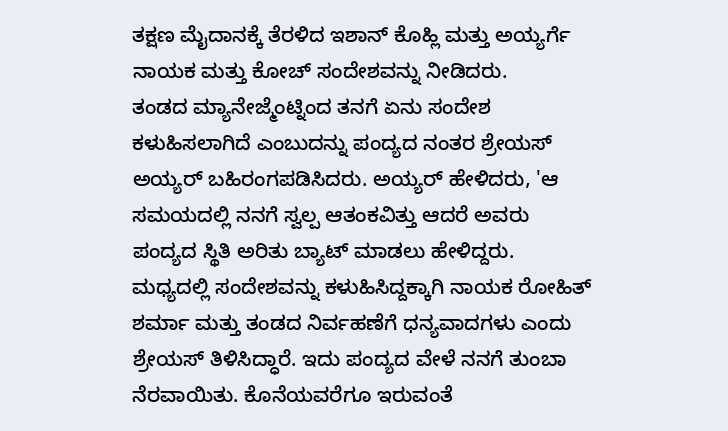ತಕ್ಷಣ ಮೈದಾನಕ್ಕೆ ತೆರಳಿದ ಇಶಾನ್ ಕೊಹ್ಲಿ ಮತ್ತು ಅಯ್ಯರ್ಗೆ ನಾಯಕ ಮತ್ತು ಕೋಚ್ ಸಂದೇಶವನ್ನು ನೀಡಿದರು.
ತಂಡದ ಮ್ಯಾನೇಜ್ಮೆಂಟ್ನಿಂದ ತನಗೆ ಏನು ಸಂದೇಶ ಕಳುಹಿಸಲಾಗಿದೆ ಎಂಬುದನ್ನು ಪಂದ್ಯದ ನಂತರ ಶ್ರೇಯಸ್ ಅಯ್ಯರ್ ಬಹಿರಂಗಪಡಿಸಿದರು. ಅಯ್ಯರ್ ಹೇಳಿದರು, 'ಆ ಸಮಯದಲ್ಲಿ ನನಗೆ ಸ್ವಲ್ಪ ಆತಂಕವಿತ್ತು ಆದರೆ ಅವರು ಪಂದ್ಯದ ಸ್ಥಿತಿ ಅರಿತು ಬ್ಯಾಟ್ ಮಾಡಲು ಹೇಳಿದ್ದರು. ಮಧ್ಯದಲ್ಲಿ ಸಂದೇಶವನ್ನು ಕಳುಹಿಸಿದ್ದಕ್ಕಾಗಿ ನಾಯಕ ರೋಹಿತ್ ಶರ್ಮಾ ಮತ್ತು ತಂಡದ ನಿರ್ವಹಣೆಗೆ ಧನ್ಯವಾದಗಳು ಎಂದು ಶ್ರೇಯಸ್ ತಿಳಿಸಿದ್ಧಾರೆ. ಇದು ಪಂದ್ಯದ ವೇಳೆ ನನಗೆ ತುಂಬಾ ನೆರವಾಯಿತು. ಕೊನೆಯವರೆಗೂ ಇರುವಂತೆ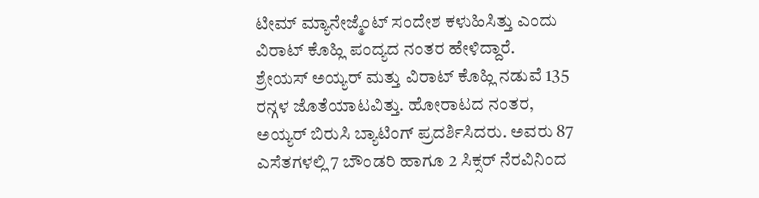ಟೀಮ್ ಮ್ಯಾನೇಜ್ಮೆಂಟ್ ಸಂದೇಶ ಕಳುಹಿಸಿತ್ತು ಎಂದು ವಿರಾಟ್ ಕೊಹ್ಲಿ ಪಂದ್ಯದ ನಂತರ ಹೇಳಿದ್ದಾರೆ.
ಶ್ರೇಯಸ್ ಅಯ್ಯರ್ ಮತ್ತು ವಿರಾಟ್ ಕೊಹ್ಲಿ ನಡುವೆ 135 ರನ್ಗಳ ಜೊತೆಯಾಟವಿತ್ತು. ಹೋರಾಟದ ನಂತರ, ಅಯ್ಯರ್ ಬಿರುಸಿ ಬ್ಯಾಟಿಂಗ್ ಪ್ರದರ್ಶಿಸಿದರು. ಅವರು 87 ಎಸೆತಗಳಲ್ಲಿ 7 ಬೌಂಡರಿ ಹಾಗೂ 2 ಸಿಕ್ಸರ್ ನೆರವಿನಿಂದ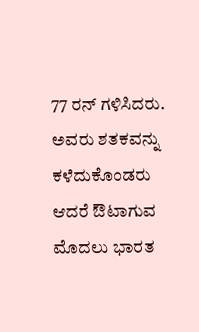77 ರನ್ ಗಳಿಸಿದರು. ಅವರು ಶತಕವನ್ನು ಕಳೆದುಕೊಂಡರು ಆದರೆ ಔಟಾಗುವ ಮೊದಲು ಭಾರತ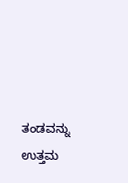ತಂಡವನ್ನು ಉತ್ತಮ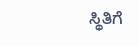ಸ್ಥಿತಿಗೆ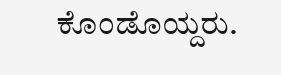ಕೊಂಡೊಯ್ದರು.